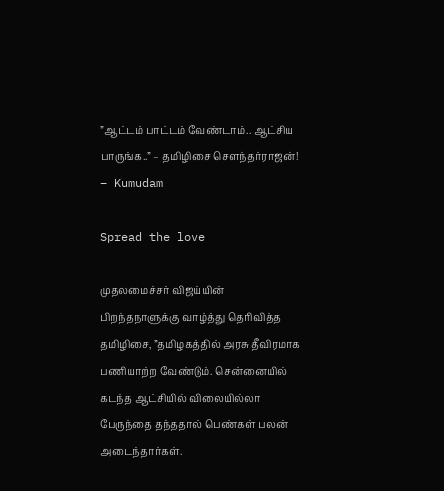”ஆட்டம் பாட்டம் வேண்டாம்.. ஆட்சிய பாருங்க..” – தமிழிசை சௌந்தர்ராஜன்! – Kumudam

Spread the love

முதலமைச்சர் விஜய்யின் பிறந்தநாளுக்கு வாழ்த்து தெரிவித்த தமிழிசை, ”தமிழகத்தில் அரசு தீவிரமாக பணியாற்ற வேண்டும். சென்னையில் கடந்த ஆட்சியில் விலையில்லா பேருந்தை தந்ததால் பெண்கள் பலன் அடைந்தார்கள்.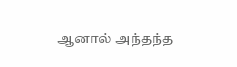ஆனால் அந்தந்த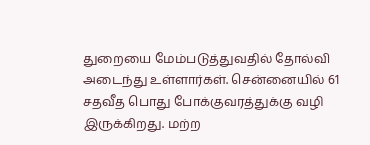துறையை மேம்படுத்துவதில் தோல்வி அடைந்து உள்ளார்கள். சென்னையில் 61 சதவீத பொது போக்குவரத்துக்கு வழி இருக்கிறது. மற்ற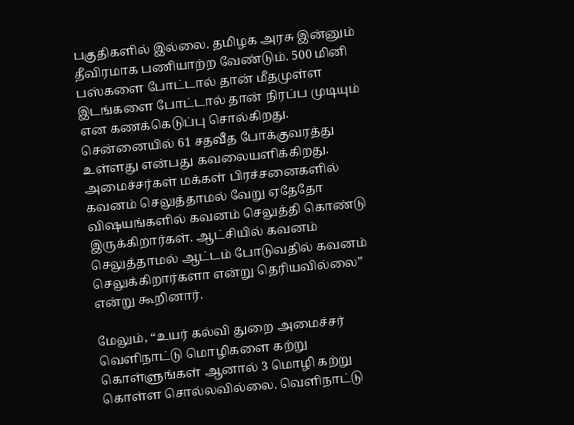பகுதிகளில் இல்லை. தமிழக அரசு இன்னும் தீவிரமாக பணியாற்ற வேண்டும். 500 மினி பஸ்களை போட்டால் தான் மீதமுள்ள இடங்களை போட்டால் தான் நிரப்ப முடியும் என கணக்கெடுப்பு சொல்கிறது. சென்னையில் 61 சதவீத போக்குவரத்து உள்ளது என்பது கவலையளிக்கிறது. அமைச்சர்கள் மக்கள் பிரச்சனைகளில் கவனம் செலுத்தாமல் வேறு ஏதேதோ விஷயங்களில் கவனம் செலுத்தி கொண்டு இருக்கிறார்கள். ஆட்சியில் கவனம் செலுத்தாமல் ஆட்டம் போடுவதில் கவனம் செலுக்கிறார்களா என்று தெரியவில்லை” என்று கூறினார்.

மேலும், “உயர் கல்வி துறை அமைச்சர் வெளிநாட்டு மொழிகளை கற்று கொள்ளுங்கள் ஆனால் 3 மொழி கற்று கொள்ள சொல்லவில்லை. வெளிநாட்டு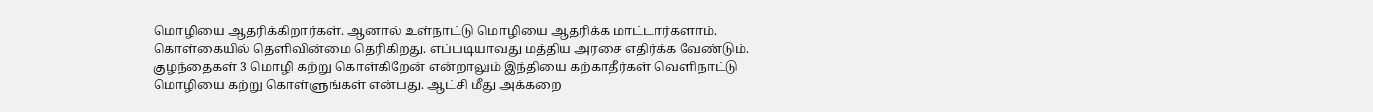மொழியை ஆதரிக்கிறார்கள். ஆனால் உள்நாட்டு மொழியை ஆதரிக்க மாட்டார்களாம். கொள்கையில் தெளிவின்மை தெரிகிறது. எப்படியாவது மத்திய அரசை எதிர்க்க வேண்டும். குழந்தைகள் 3 மொழி கற்று கொள்கிறேன் என்றாலும் இந்தியை கற்காதீர்கள் வெளிநாட்டு மொழியை கற்று கொள்ளுங்கள் என்பது. ஆட்சி மீது அக்கறை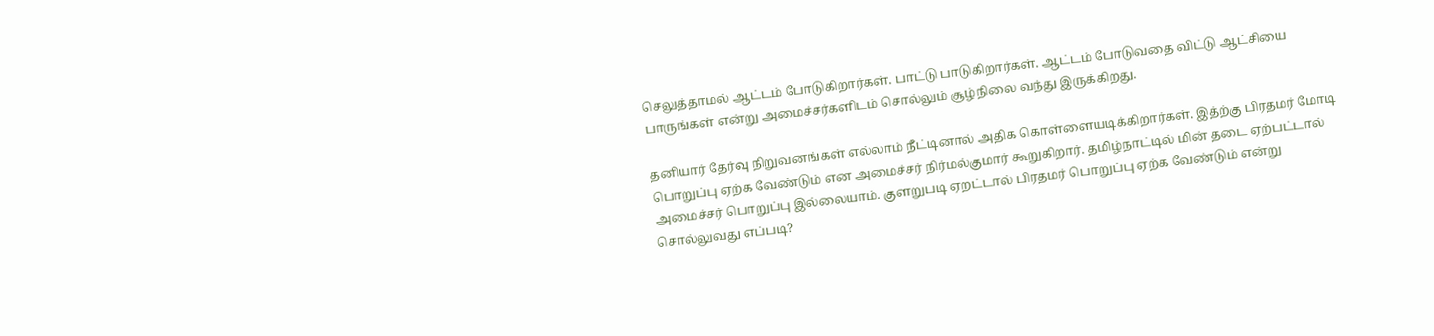செலுத்தாமல் ஆட்டம் போடுகிறார்கள். பாட்டு பாடுகிறார்கள். ஆட்டம் போடுவதை விட்டு ஆட்சியை பாருங்கள் என்று அமைச்சர்களிடம் சொல்லும் சூழ்நிலை வந்து இருக்கிறது.

தனியார் தேர்வு நிறுவனங்கள் எல்லாம் நீட்டினால் அதிக கொள்ளையடிக்கிறார்கள். இத்ற்கு பிரதமர் மோடி பொறுப்பு ஏற்க வேண்டும் என அமைச்சர் நிர்மல்குமார் கூறுகிறார். தமிழ்நாட்டில் மின் தடை ஏற்பட்டால் அமைச்சர் பொறுப்பு இல்லையாம். குளறுபடி ஏறட்டால் பிரதமர் பொறுப்பு ஏற்க வேண்டும் என்று சொல்லுவது எப்படி?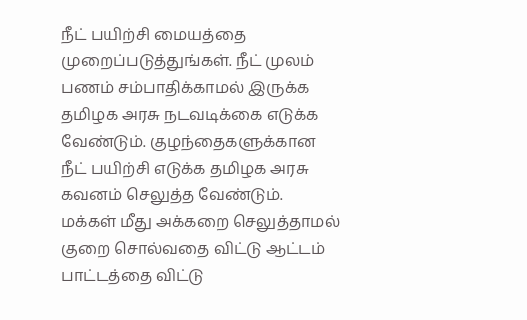நீட் பயிற்சி மையத்தை முறைப்படுத்துங்கள். நீட் முலம் பணம் சம்பாதிக்காமல் இருக்க தமிழக அரசு நடவடிக்கை எடுக்க வேண்டும். குழந்தைகளுக்கான நீட் பயிற்சி எடுக்க தமிழக அரசு கவனம் செலுத்த வேண்டும். மக்கள் மீது அக்கறை செலுத்தாமல் குறை சொல்வதை விட்டு ஆட்டம் பாட்டத்தை விட்டு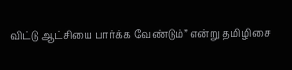விட்டு ஆட்சியை பார்க்க வேண்டும்” என்று தமிழிசை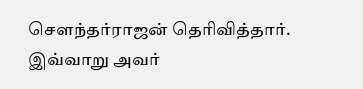சௌந்தர்ராஜன் தெரிவித்தார்.  இவ்வாறு அவர்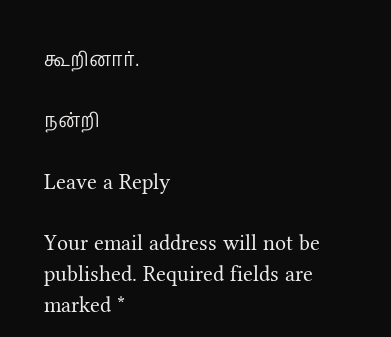கூறினார்.

நன்றி

Leave a Reply

Your email address will not be published. Required fields are marked *